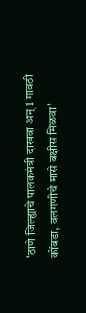'ठाणे जिल्ह्याचे पालकमंत्री दाखवा अन् 1 गावठी कोंबडा, वलगणीचे मासे बक्षीस मिळवा'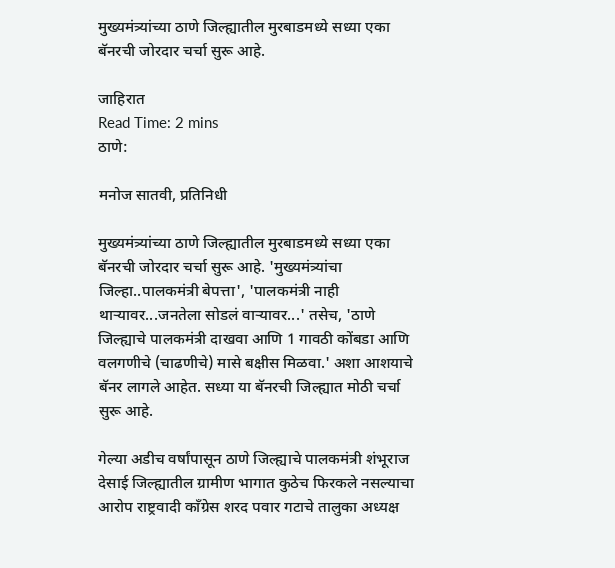मुख्यमंत्र्यांच्या ठाणे जिल्ह्यातील मुरबाडमध्ये सध्या एका बॅनरची जोरदार चर्चा सुरू आहे.

जाहिरात
Read Time: 2 mins
ठाणे:

मनोज सातवी, प्रतिनिधी

मुख्यमंत्र्यांच्या ठाणे जिल्ह्यातील मुरबाडमध्ये सध्या एका बॅनरची जोरदार चर्चा सुरू आहे. 'मुख्यमंत्र्यांचा जिल्हा..पालकमंत्री बेपत्ता', 'पालकमंत्री नाही थाऱ्यावर...जनतेला सोडलं वाऱ्यावर...' तसेच, 'ठाणे जिल्ह्याचे पालकमंत्री दाखवा आणि 1 गावठी कोंबडा आणि वलगणीचे (चाढणीचे) मासे बक्षीस मिळवा.' अशा आशयाचे बॅनर लागले आहेत. सध्या या बॅनरची जिल्ह्यात मोठी चर्चा सुरू आहे.

गेल्या अडीच वर्षांपासून ठाणे जिल्ह्याचे पालकमंत्री शंभूराज देसाई जिल्ह्यातील ग्रामीण भागात कुठेच फिरकले नसल्याचा आरोप राष्ट्रवादी काँग्रेस शरद पवार गटाचे तालुका अध्यक्ष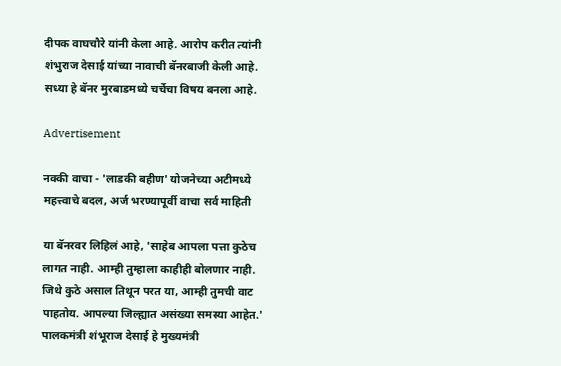दीपक वाघचौरे यांनी केला आहे. आरोप करीत त्यांनी शंभुराज देसाई यांच्या नावाची बॅनरबाजी केली आहे. सध्या हे बॅनर मुरबाडमध्ये चर्चेचा विषय बनला आहे.

Advertisement

नक्की वाचा - 'लाडकी बहीण' योजनेच्या अटीमध्ये महत्त्वाचे बदल, अर्ज भरण्यापूर्वी वाचा सर्व माहिती

या बॅनरवर लिहिलं आहे, 'साहेब आपला पत्ता कुठेच लागत नाही. आम्ही तुम्हाला काहीही बोलणार नाही. जिथे कुठे असाल तिथून परत या, आम्ही तुमची वाट पाहतोय. आपल्या जिल्ह्यात असंख्या समस्या आहेत.'  पालकमंत्री शंभूराज देसाई हे मुख्यमंत्री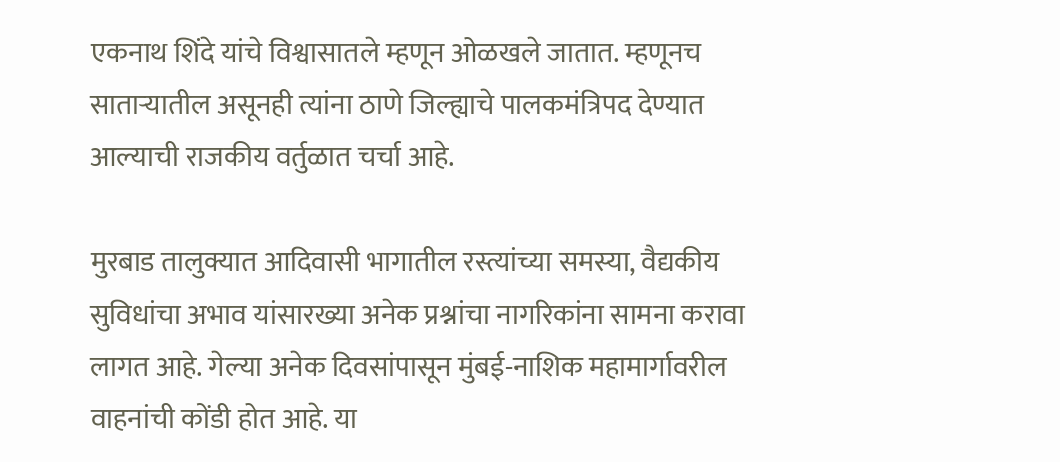एकनाथ शिंदे यांचे विश्वासातले म्हणून ओळखले जातात. म्हणूनच साताऱ्यातील असूनही त्यांना ठाणे जिल्ह्याचे पालकमंत्रिपद देण्यात आल्याची राजकीय वर्तुळात चर्चा आहे.

मुरबाड तालुक्यात आदिवासी भागातील रस्त्यांच्या समस्या, वैद्यकीय सुविधांचा अभाव यांसारख्या अनेक प्रश्नांचा नागरिकांना सामना करावा लागत आहे. गेल्या अनेक दिवसांपासून मुंबई-नाशिक महामार्गावरील वाहनांची कोंडी होत आहे. या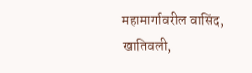महामार्गावरील वासिंद, खातिवली,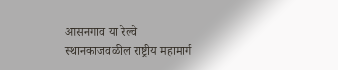आसनगाव या रेल्वे स्थानकाजवळील राष्ट्रीय महामार्ग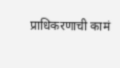प्राधिकरणाची कामं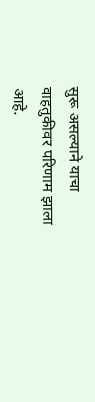सुरू असल्याने याचा वाहतुकीवर परिणाम झाला आहे.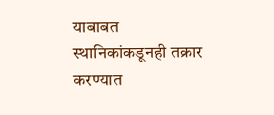याबाबत स्थानिकांकडूनही तक्रार करण्यात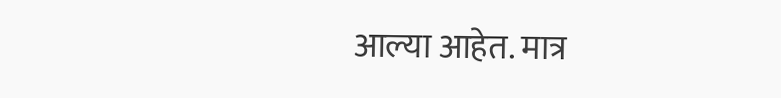आल्या आहेत. मात्र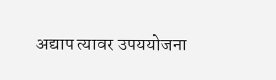अद्याप त्यावर उपययोजना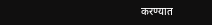करण्यात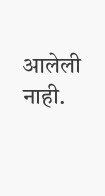आलेली नाही.